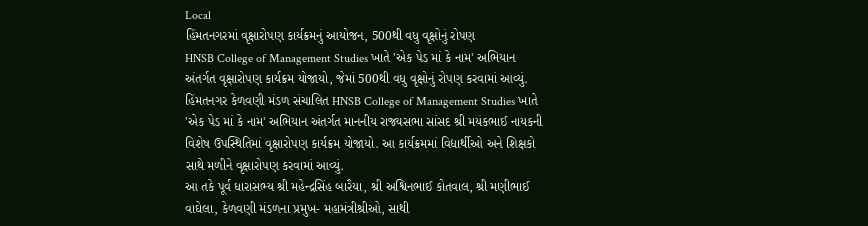Local
હિંમતનગરમાં વૃક્ષારોપણ કાર્યક્રમનું આયોજન, 500થી વધુ વૃક્ષોનું રોપણ
HNSB College of Management Studies ખાતે 'એક પેડ માં કે નામ' અભિયાન અંતર્ગત વૃક્ષારોપણ કાર્યક્રમ યોજાયો, જેમાં 500થી વધુ વૃક્ષોનું રોપણ કરવામાં આવ્યું.
હિંમતનગર કેળવણી મંડળ સંચાલિત HNSB College of Management Studies ખાતે 'એક પેડ માં કે નામ' અભિયાન અંતર્ગત માનનીય રાજ્યસભા સાંસદ શ્રી મયંકભાઈ નાયકની વિશેષ ઉપસ્થિતિમાં વૃક્ષારોપણ કાર્યક્રમ યોજાયો. આ કાર્યક્રમમાં વિદ્યાર્થીઓ અને શિક્ષકો સાથે મળીને વૃક્ષારોપણ કરવામાં આવ્યું.
આ તકે પૂર્વ ધારાસભ્ય શ્રી મહેન્દ્રસિંહ બારૈયા, શ્રી અશ્વિનભાઈ કોતવાલ, શ્રી મણીભાઈ વાઘેલા, કેળવણી મંડળના પ્રમુખ- મહામંત્રીશ્રીઓ, સાથી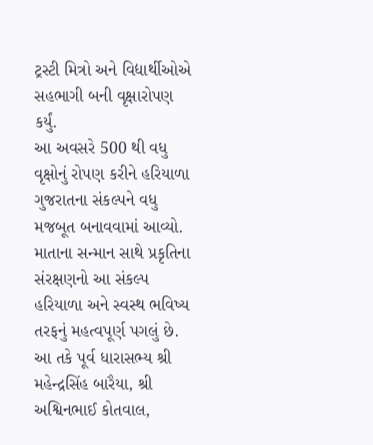ટ્રસ્ટી મિત્રો અને વિદ્યાર્થીઓએ સહભાગી બની વૃક્ષારોપણ કર્યું.
આ અવસરે 500 થી વધુ વૃક્ષોનું રોપણ કરીને હરિયાળા ગુજરાતના સંકલ્પને વધુ મજબૂત બનાવવામાં આવ્યો. માતાના સન્માન સાથે પ્રકૃતિના સંરક્ષણનો આ સંકલ્પ હરિયાળા અને સ્વસ્થ ભવિષ્ય તરફનું મહત્વપૂર્ણ પગલું છે.
આ તકે પૂર્વ ધારાસભ્ય શ્રી મહેન્દ્રસિંહ બારૈયા, શ્રી અશ્વિનભાઈ કોતવાલ,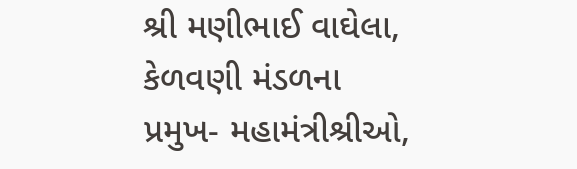શ્રી મણીભાઈ વાઘેલા, કેળવણી મંડળના પ્રમુખ- મહામંત્રીશ્રીઓ,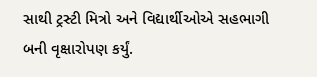સાથી ટ્રસ્ટી મિત્રો અને વિદ્યાર્થીઓએ સહભાગી બની વૃક્ષારોપણ કર્યું.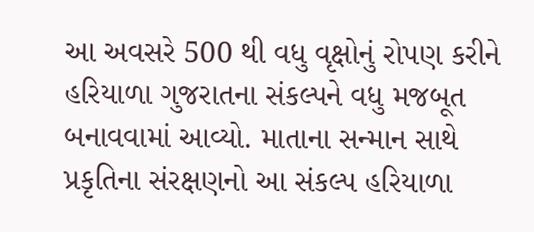આ અવસરે 500 થી વધુ વૃક્ષોનું રોપણ કરીને હરિયાળા ગુજરાતના સંકલ્પને વધુ મજબૂત બનાવવામાં આવ્યો. માતાના સન્માન સાથે પ્રકૃતિના સંરક્ષણનો આ સંકલ્પ હરિયાળા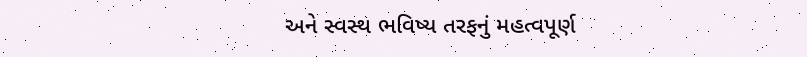અને સ્વસ્થ ભવિષ્ય તરફનું મહત્વપૂર્ણ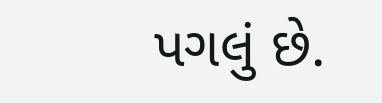પગલું છે.